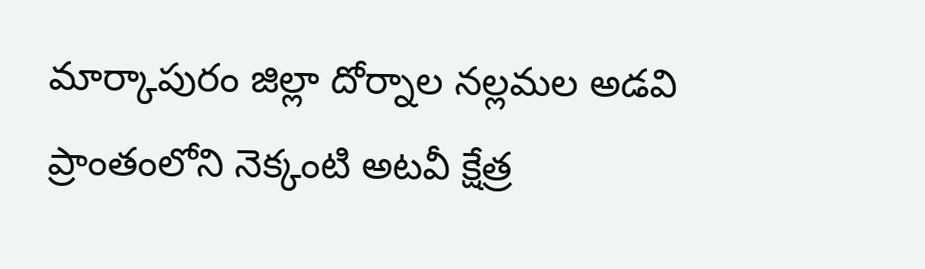మార్కాపురం జిల్లా దోర్నాల నల్లమల అడవి ప్రాంతంలోని నెక్కంటి అటవీ క్షేత్ర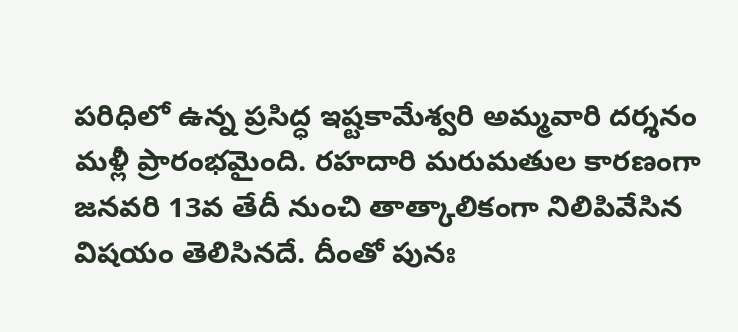పరిధిలో ఉన్న ప్రసిద్ధ ఇష్టకామేశ్వరి అమ్మవారి దర్శనం మళ్లీ ప్రారంభమైంది. రహదారి మరుమతుల కారణంగా జనవరి 13వ తేదీ నుంచి తాత్కాలికంగా నిలిపివేసిన విషయం తెలిసినదే. దీంతో పునః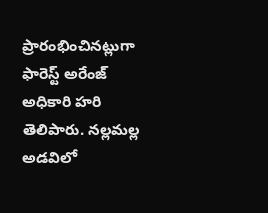ప్రారంభించినట్లుగా ఫారెస్ట్ అరేంజ్ అధికారి హరి తెలిపారు. నల్లమల్ల అడవిలో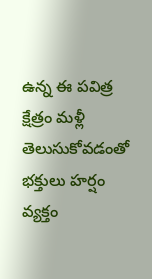ఉన్న ఈ పవిత్ర క్షేత్రం మళ్లీ తెలుసుకోవడంతో భక్తులు హర్షం వ్యక్తం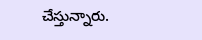చేస్తున్నారు.